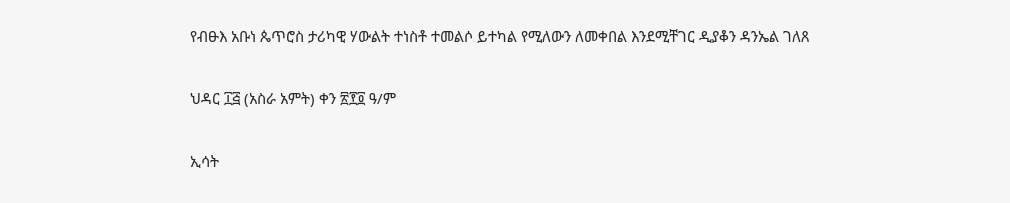የብፁእ አቡነ ጴጥሮስ ታሪካዊ ሃውልት ተነስቶ ተመልሶ ይተካል የሚለውን ለመቀበል እንደሚቸገር ዲያቆን ዳንኤል ገለጸ

ህዳር ፲፭ (አስራ አምት) ቀን ፳፻፬ ዓ/ም

ኢሳት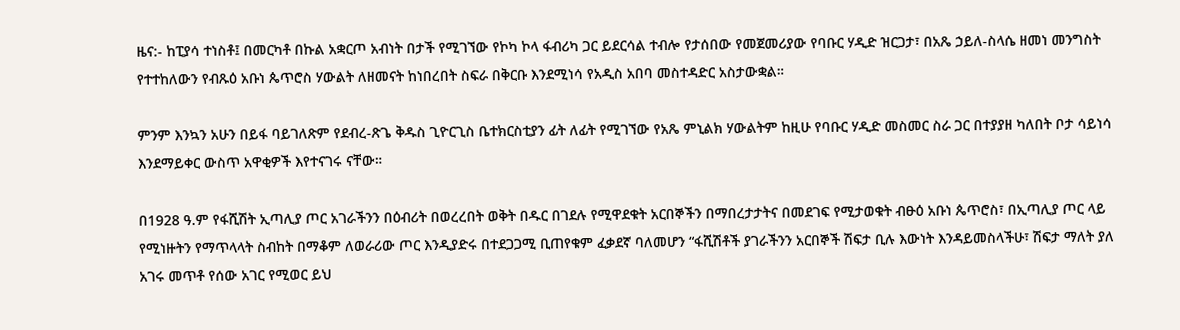ዜና:- ከፒያሳ ተነስቶ፤ በመርካቶ በኩል አቋርጦ አብነት በታች የሚገኘው የኮካ ኮላ ፋብሪካ ጋር ይደርሳል ተብሎ የታሰበው የመጀመሪያው የባቡር ሃዲድ ዝርጋታ፣ በአጼ ኃይለ-ስላሴ ዘመነ መንግስት የተተከለውን የብጹዕ አቡነ ጴጥሮስ ሃውልት ለዘመናት ከነበረበት ስፍራ በቅርቡ እንደሚነሳ የአዲስ አበባ መስተዳድር አስታውቋል።

ምንም እንኳን አሁን በይፋ ባይገለጽም የደብረ-ጽጌ ቅዱስ ጊዮርጊስ ቤተክርስቲያን ፊት ለፊት የሚገኘው የአጼ ምኒልክ ሃውልትም ከዚሁ የባቡር ሃዲድ መስመር ስራ ጋር በተያያዘ ካለበት ቦታ ሳይነሳ እንደማይቀር ውስጥ አዋቂዎች እየተናገሩ ናቸው።

በ1928 ዓ.ም የፋሺሽት ኢጣሊያ ጦር አገራችንን በዕብሪት በወረረበት ወቅት በዱር በገደሉ የሚዋደቁት አርበኞችን በማበረታታትና በመደገፍ የሚታወቁት ብፁዕ አቡነ ጴጥሮስ፣ በኢጣሊያ ጦር ላይ የሚነዙትን የማጥላላት ስብከት በማቆም ለወራሪው ጦር እንዲያድሩ በተደጋጋሚ ቢጠየቁም ፈቃደኛ ባለመሆን “ፋሺሽቶች ያገራችንን አርበኞች ሽፍታ ቢሉ እውነት እንዳይመስላችሁ፣ ሽፍታ ማለት ያለ አገሩ መጥቶ የሰው አገር የሚወር ይህ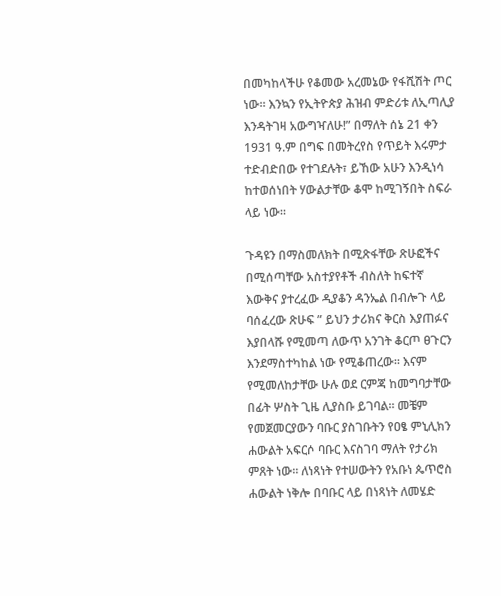በመካከላችሁ የቆመው አረመኔው የፋሺሽት ጦር ነው። እንኳን የኢትዮጵያ ሕዝብ ምድሪቱ ለኢጣሊያ እንዳትገዛ አውግዣለሁ!” በማለት ሰኔ 21 ቀን 1931 ዓ.ም በግፍ በመትረየስ የጥይት እሩምታ ተድብድበው የተገደሉት፣ ይኸው አሁን እንዲነሳ ከተወሰነበት ሃውልታቸው ቆሞ ከሚገኝበት ስፍራ ላይ ነው።

ጉዳዩን በማስመለክት በሚጽፋቸው ጽሁፎችና በሚሰጣቸው አስተያየቶች ብስለት ከፍተኛ እውቅና ያተረፈው ዲያቆን ዳንኤል በብሎጉ ላይ ባሰፈረው ጽሁፍ ” ይህን ታሪክና ቅርስ እያጠፉና እያበላሹ የሚመጣ ለውጥ አንገት ቆርጦ ፀጉርን እንደማስተካከል ነው የሚቆጠረው፡፡ እናም የሚመለከታቸው ሁሉ ወደ ርምጃ ከመግባታቸው በፊት ሦስት ጊዜ ሊያስቡ ይገባል፡፡ መቼም የመጀመርያውን ባቡር ያስገቡትን የዐፄ ምኒሊክን ሐውልት አፍርሶ ባቡር እናስገባ ማለት የታሪክ ምጸት ነው፡፡ ለነጻነት የተሠውትን የአቡነ ጴጥሮስ ሐውልት ነቅሎ በባቡር ላይ በነጻነት ለመሄድ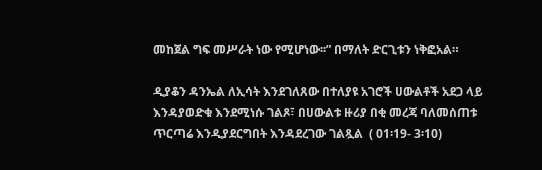መከጀል ግፍ መሥራት ነው የሚሆነው፡፡” በማለት ድርጊቱን ነቅፎአል።

ዲያቆን ዳንኤል ለኢሳት እንደገለጸው በተለያዩ አገሮች ሀውልቶች አደጋ ላይ እንዳያወድቁ እንደሚነሱ ገልጾ፣ በሀውልቱ ዙሪያ በቂ መረጃ ባለመሰጠቱ ጥርጣሬ እንዲያደርግበት እንዳደረገው ገልጿል  ( 01፡19- 3፡10)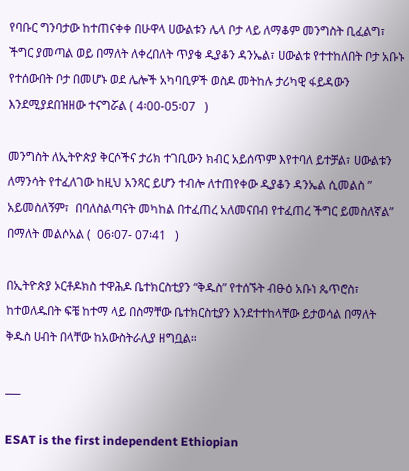የባቡር ግንባታው ከተጠናቀቀ በሁዋላ ሀውልቱን ሌላ ቦታ ላይ ለማቆም መንግስት ቢፈልግ፣ ችግር ያመጣል ወይ በማለት ለቀረበለት ጥያቄ ዲያቆን ዳንኤል፣ ሀውልቱ የተተከለበት ቦታ አቡኑ የተሰውበት ቦታ በመሆኑ ወደ ሌሎች አካባቢዎች ወስዶ መትከሉ ታሪካዊ ፋይዳውን እንደሚያደበዝዘው ተናግሯል ( 4፡00-05፡07   )

መንግስት ለኢትዮጵያ ቅርሶችና ታሪክ ተገቢውን ክብር አይሰጥም እየተባለ ይተቻል፣ ሀውልቱን ለማንሳት የተፈለገው ከዚህ አንጻር ይሆን ተብሎ ለተጠየቀው ዲያቆን ዳንኤል ሲመልስ ” አይመስለኝም፣  በባለስልጣናት መካከል በተፈጠረ አለመናበብ የተፈጠረ ችግር ይመስለኛል” በማለት መልሶአል (  06፡07- 07፡41   )

በኢትዮጵያ ኦርቶዶክስ ተዋሕዶ ቤተክርስቲያን “ቅዱስ” የተሰኙት ብፁዕ አቡነ ጴጥሮስ፣ ከተወለዱበት ፍቼ ከተማ ላይ በስማቸው ቤተክርስቲያን እንደተተከላቸው ይታወሳል በማለት ቅዱስ ሀብት በላቸው ከአውስትራሊያ ዘግቧል።

___

ESAT is the first independent Ethiopian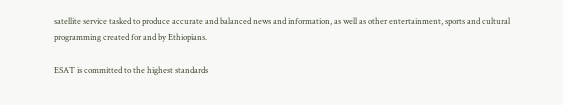satellite service tasked to produce accurate and balanced news and information, as well as other entertainment, sports and cultural programming created for and by Ethiopians.

ESAT is committed to the highest standards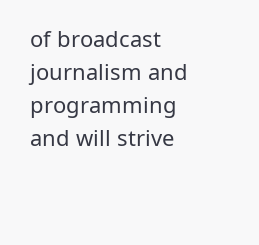of broadcast journalism and programming and will strive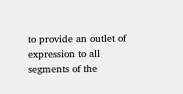to provide an outlet of expression to all segments of the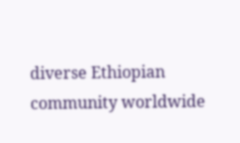diverse Ethiopian community worldwide